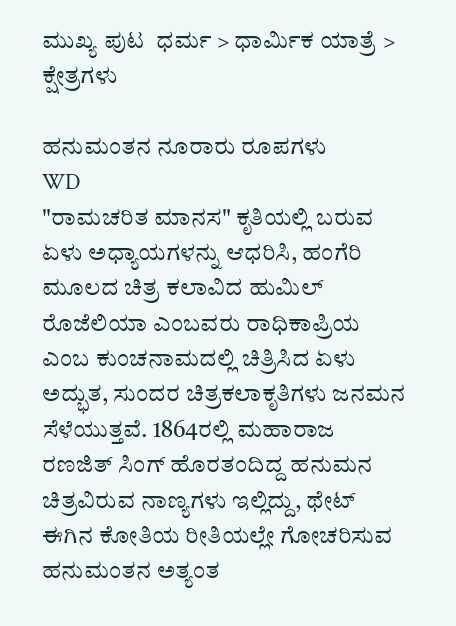ಮುಖ್ಯ ಪುಟ  ಧರ್ಮ > ಧಾರ್ಮಿಕ ಯಾತ್ರೆ > ಕ್ಷೇತ್ರಗಳು

ಹನುಮಂತನ ನೂರಾರು ರೂಪಗಳು
WD
"ರಾಮಚರಿತ ಮಾನಸ" ಕೃತಿಯಲ್ಲಿ ಬರುವ ಏಳು ಅಧ್ಯಾಯಗಳನ್ನು ಆಧರಿಸಿ, ಹಂಗೆರಿ ಮೂಲದ ಚಿತ್ರ ಕಲಾವಿದ ಹುಮಿಲ್ ರೊಜೆಲಿಯಾ ಎಂಬವರು ರಾಧಿಕಾಪ್ರಿಯ ಎಂಬ ಕುಂಚನಾಮದಲ್ಲಿ ಚಿತ್ರಿಸಿದ ಏಳು ಅದ್ಭುತ, ಸುಂದರ ಚಿತ್ರಕಲಾಕೃತಿಗಳು ಜನಮನ ಸೆಳೆಯುತ್ತವೆ. 1864ರಲ್ಲಿ ಮಹಾರಾಜ ರಣಜಿತ್ ಸಿಂಗ್ ಹೊರತಂದಿದ್ದ ಹನುಮನ ಚಿತ್ರವಿರುವ ನಾಣ್ಯಗಳು ಇಲ್ಲಿದ್ದು, ಥೇಟ್ ಈಗಿನ ಕೋತಿಯ ರೀತಿಯಲ್ಲೇ ಗೋಚರಿಸುವ ಹನುಮಂತನ ಅತ್ಯಂತ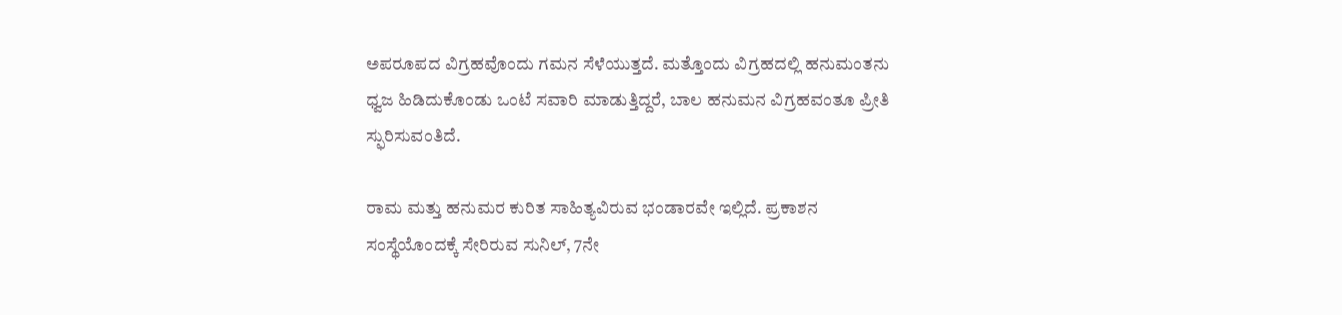ಅಪರೂಪದ ವಿಗ್ರಹವೊಂದು ಗಮನ ಸೆಳೆಯುತ್ತದೆ. ಮತ್ತೊಂದು ವಿಗ್ರಹದಲ್ಲಿ ಹನುಮಂತನು ಧ್ವಜ ಹಿಡಿದುಕೊಂಡು ಒಂಟೆ ಸವಾರಿ ಮಾಡುತ್ತಿದ್ದರೆ, ಬಾಲ ಹನುಮನ ವಿಗ್ರಹವಂತೂ ಪ್ರೀತಿ ಸ್ಫುರಿಸುವಂತಿದೆ.

ರಾಮ ಮತ್ತು ಹನುಮರ ಕುರಿತ ಸಾಹಿತ್ಯವಿರುವ ಭಂಡಾರವೇ ಇಲ್ಲಿದೆ. ಪ್ರಕಾಶನ ಸಂಸ್ಥೆಯೊಂದಕ್ಕೆ ಸೇರಿರುವ ಸುನಿಲ್, 7ನೇ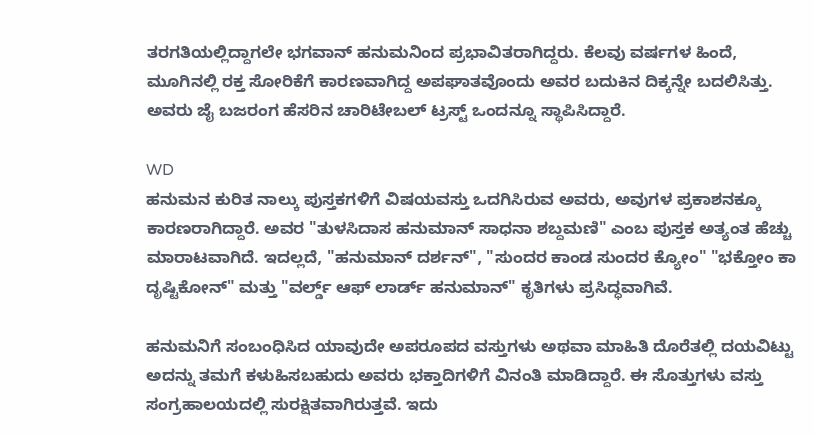ತರಗತಿಯಲ್ಲಿದ್ದಾಗಲೇ ಭಗವಾನ್ ಹನುಮನಿಂದ ಪ್ರಭಾವಿತರಾಗಿದ್ದರು. ಕೆಲವು ವರ್ಷಗಳ ಹಿಂದೆ, ಮೂಗಿನಲ್ಲಿ ರಕ್ತ ಸೋರಿಕೆಗೆ ಕಾರಣವಾಗಿದ್ದ ಅಪಘಾತವೊಂದು ಅವರ ಬದುಕಿನ ದಿಕ್ಕನ್ನೇ ಬದಲಿಸಿತ್ತು. ಅವರು ಜೈ ಬಜರಂಗ ಹೆಸರಿನ ಚಾರಿಟೇಬಲ್ ಟ್ರಸ್ಟ್ ಒಂದನ್ನೂ ಸ್ಥಾಪಿಸಿದ್ದಾರೆ.

WD
ಹನುಮನ ಕುರಿತ ನಾಲ್ಕು ಪುಸ್ತಕಗಳಿಗೆ ವಿಷಯವಸ್ತು ಒದಗಿಸಿರುವ ಅವರು, ಅವುಗಳ ಪ್ರಕಾಶನಕ್ಕೂ ಕಾರಣರಾಗಿದ್ದಾರೆ. ಅವರ "ತುಳಸಿದಾಸ ಹನುಮಾನ್ ಸಾಧನಾ ಶಬ್ದಮಣಿ" ಎಂಬ ಪುಸ್ತಕ ಅತ್ಯಂತ ಹೆಚ್ಚು ಮಾರಾಟವಾಗಿದೆ. ಇದಲ್ಲದೆ, "ಹನುಮಾನ್ ದರ್ಶನ್", "ಸುಂದರ ಕಾಂಡ ಸುಂದರ ಕ್ಯೋಂ" "ಭಕ್ತೋಂ ಕಾ ದೃಷ್ಟಿಕೋನ್" ಮತ್ತು "ವರ್ಲ್ಡ್ ಆಫ್ ಲಾರ್ಡ್ ಹನುಮಾನ್" ಕೃತಿಗಳು ಪ್ರಸಿದ್ಧವಾಗಿವೆ.

ಹನುಮನಿಗೆ ಸಂಬಂಧಿಸಿದ ಯಾವುದೇ ಅಪರೂಪದ ವಸ್ತುಗಳು ಅಥವಾ ಮಾಹಿತಿ ದೊರೆತಲ್ಲಿ ದಯವಿಟ್ಟು ಅದನ್ನು ತಮಗೆ ಕಳುಹಿಸಬಹುದು ಅವರು ಭಕ್ತಾದಿಗಳಿಗೆ ವಿನಂತಿ ಮಾಡಿದ್ದಾರೆ. ಈ ಸೊತ್ತುಗಳು ವಸ್ತು ಸಂಗ್ರಹಾಲಯದಲ್ಲಿ ಸುರಕ್ಷಿತವಾಗಿರುತ್ತವೆ. ಇದು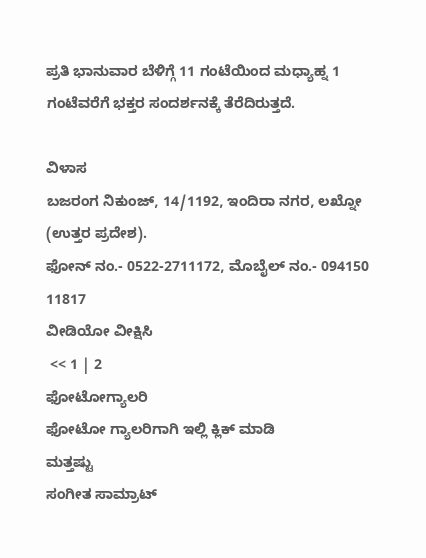ಪ್ರತಿ ಭಾನುವಾರ ಬೆಳಿಗ್ಗೆ 11 ಗಂಟೆಯಿಂದ ಮಧ್ಯಾಹ್ನ 1 ಗಂಟೆವರೆಗೆ ಭಕ್ತರ ಸಂದರ್ಶನಕ್ಕೆ ತೆರೆದಿರುತ್ತದೆ.

ವಿಳಾಸ
ಬಜರಂಗ ನಿಕುಂಜ್, 14/1192, ಇಂದಿರಾ ನಗರ, ಲಖ್ನೋ (ಉತ್ತರ ಪ್ರದೇಶ).
ಫೋನ್ ನಂ.- 0522-2711172, ಮೊಬೈಲ್ ನಂ.- 094150 11817
ವೀಡಿಯೋ ವೀಕ್ಷಿಸಿ
 << 1 | 2
ಫೋಟೋಗ್ಯಾಲರಿ
ಫೋಟೋ ಗ್ಯಾಲರಿಗಾಗಿ ಇಲ್ಲಿ ಕ್ಲಿಕ್ ಮಾಡಿ
ಮತ್ತಷ್ಟು
ಸಂಗೀತ ಸಾಮ್ರಾಟ್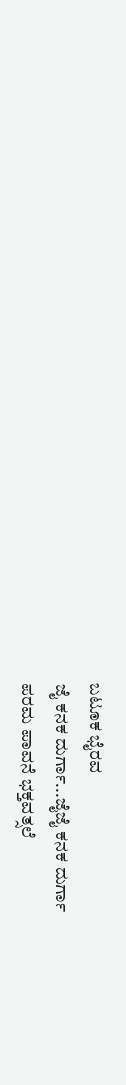ಬಟೂಕ ಭೈರವ
ಜೈ ಕನಕ ದುರ್ಗಾ...ಜೈಜೈ ಕನಕ ದುರ್ಗಾ
ಪರಮ ಪಾವನೆ ಭಕ್ತವತ್ಸಲೆ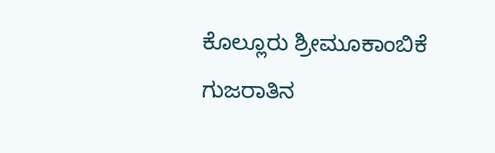ಕೊಲ್ಲೂರು ಶ್ರೀಮೂಕಾಂಬಿಕೆ
ಗುಜರಾತಿನ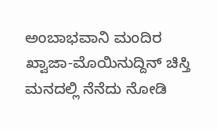ಅಂಬಾಭವಾನಿ ಮಂದಿರ
ಖ್ವಾಜಾ-ಮೊಯಿನುದ್ದಿನ್ ಚಿಸ್ತಿ
ಮನದಲ್ಲಿ ನೆನೆದು ನೋಡಿ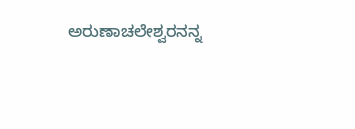ಅರುಣಾಚಲೇಶ್ವರನನ್ನ